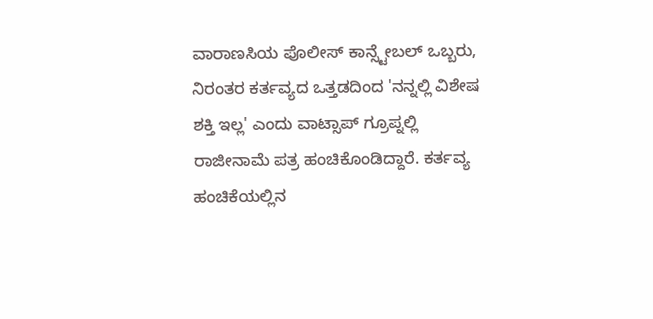ವಾರಾಣಸಿಯ ಪೊಲೀಸ್ ಕಾನ್ಸ್ಟೇಬಲ್ ಒಬ್ಬರು, ನಿರಂತರ ಕರ್ತವ್ಯದ ಒತ್ತಡದಿಂದ 'ನನ್ನಲ್ಲಿ ವಿಶೇಷ ಶಕ್ತಿ ಇಲ್ಲ' ಎಂದು ವಾಟ್ಸಾಪ್ ಗ್ರೂಪ್ನಲ್ಲಿ ರಾಜೀನಾಮೆ ಪತ್ರ ಹಂಚಿಕೊಂಡಿದ್ದಾರೆ. ಕರ್ತವ್ಯ ಹಂಚಿಕೆಯಲ್ಲಿನ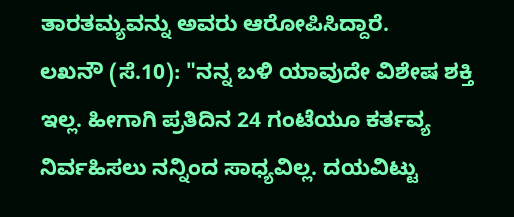ತಾರತಮ್ಯವನ್ನು ಅವರು ಆರೋಪಿಸಿದ್ದಾರೆ.
ಲಖನೌ (ಸೆ.10): "ನನ್ನ ಬಳಿ ಯಾವುದೇ ವಿಶೇಷ ಶಕ್ತಿ ಇಲ್ಲ. ಹೀಗಾಗಿ ಪ್ರತಿದಿನ 24 ಗಂಟೆಯೂ ಕರ್ತವ್ಯ ನಿರ್ವಹಿಸಲು ನನ್ನಿಂದ ಸಾಧ್ಯವಿಲ್ಲ. ದಯವಿಟ್ಟು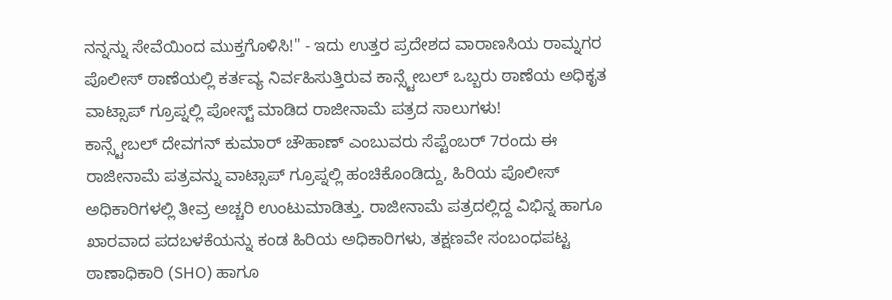ನನ್ನನ್ನು ಸೇವೆಯಿಂದ ಮುಕ್ತಗೊಳಿಸಿ!" - ಇದು ಉತ್ತರ ಪ್ರದೇಶದ ವಾರಾಣಸಿಯ ರಾಮ್ನಗರ ಪೊಲೀಸ್ ಠಾಣೆಯಲ್ಲಿ ಕರ್ತವ್ಯ ನಿರ್ವಹಿಸುತ್ತಿರುವ ಕಾನ್ಸ್ಟೇಬಲ್ ಒಬ್ಬರು ಠಾಣೆಯ ಅಧಿಕೃತ ವಾಟ್ಸಾಪ್ ಗ್ರೂಪ್ನಲ್ಲಿ ಪೋಸ್ಟ್ ಮಾಡಿದ ರಾಜೀನಾಮೆ ಪತ್ರದ ಸಾಲುಗಳು!
ಕಾನ್ಸ್ಟೇಬಲ್ ದೇವಗನ್ ಕುಮಾರ್ ಚೌಹಾಣ್ ಎಂಬುವರು ಸೆಪ್ಟೆಂಬರ್ 7ರಂದು ಈ ರಾಜೀನಾಮೆ ಪತ್ರವನ್ನು ವಾಟ್ಸಾಪ್ ಗ್ರೂಪ್ನಲ್ಲಿ ಹಂಚಿಕೊಂಡಿದ್ದು, ಹಿರಿಯ ಪೊಲೀಸ್ ಅಧಿಕಾರಿಗಳಲ್ಲಿ ತೀವ್ರ ಅಚ್ಚರಿ ಉಂಟುಮಾಡಿತ್ತು. ರಾಜೀನಾಮೆ ಪತ್ರದಲ್ಲಿದ್ದ ವಿಭಿನ್ನ ಹಾಗೂ ಖಾರವಾದ ಪದಬಳಕೆಯನ್ನು ಕಂಡ ಹಿರಿಯ ಅಧಿಕಾರಿಗಳು, ತಕ್ಷಣವೇ ಸಂಬಂಧಪಟ್ಟ ಠಾಣಾಧಿಕಾರಿ (SHO) ಹಾಗೂ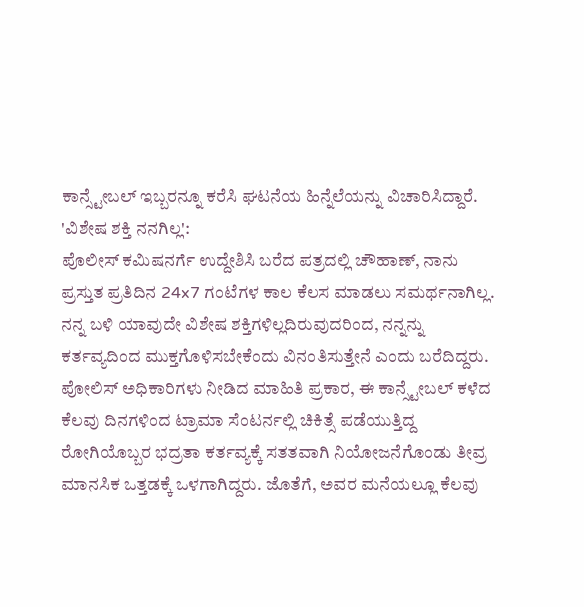ಕಾನ್ಸ್ಟೇಬಲ್ ಇಬ್ಬರನ್ನೂ ಕರೆಸಿ ಘಟನೆಯ ಹಿನ್ನೆಲೆಯನ್ನು ವಿಚಾರಿಸಿದ್ದಾರೆ.
'ವಿಶೇಷ ಶಕ್ತಿ ನನಗಿಲ್ಲ':
ಪೊಲೀಸ್ ಕಮಿಷನರ್ಗೆ ಉದ್ದೇಶಿಸಿ ಬರೆದ ಪತ್ರದಲ್ಲಿ ಚೌಹಾಣ್, ನಾನು ಪ್ರಸ್ತುತ ಪ್ರತಿದಿನ 24x7 ಗಂಟೆಗಳ ಕಾಲ ಕೆಲಸ ಮಾಡಲು ಸಮರ್ಥನಾಗಿಲ್ಲ. ನನ್ನ ಬಳಿ ಯಾವುದೇ ವಿಶೇಷ ಶಕ್ತಿಗಳಿಲ್ಲದಿರುವುದರಿಂದ, ನನ್ನನ್ನು ಕರ್ತವ್ಯದಿಂದ ಮುಕ್ತಗೊಳಿಸಬೇಕೆಂದು ವಿನಂತಿಸುತ್ತೇನೆ ಎಂದು ಬರೆದಿದ್ದರು.
ಪೋಲಿಸ್ ಅಧಿಕಾರಿಗಳು ನೀಡಿದ ಮಾಹಿತಿ ಪ್ರಕಾರ, ಈ ಕಾನ್ಸ್ಟೇಬಲ್ ಕಳೆದ ಕೆಲವು ದಿನಗಳಿಂದ ಟ್ರಾಮಾ ಸೆಂಟರ್ನಲ್ಲಿ ಚಿಕಿತ್ಸೆ ಪಡೆಯುತ್ತಿದ್ದ ರೋಗಿಯೊಬ್ಬರ ಭದ್ರತಾ ಕರ್ತವ್ಯಕ್ಕೆ ಸತತವಾಗಿ ನಿಯೋಜನೆಗೊಂಡು ತೀವ್ರ ಮಾನಸಿಕ ಒತ್ತಡಕ್ಕೆ ಒಳಗಾಗಿದ್ದರು. ಜೊತೆಗೆ, ಅವರ ಮನೆಯಲ್ಲೂ ಕೆಲವು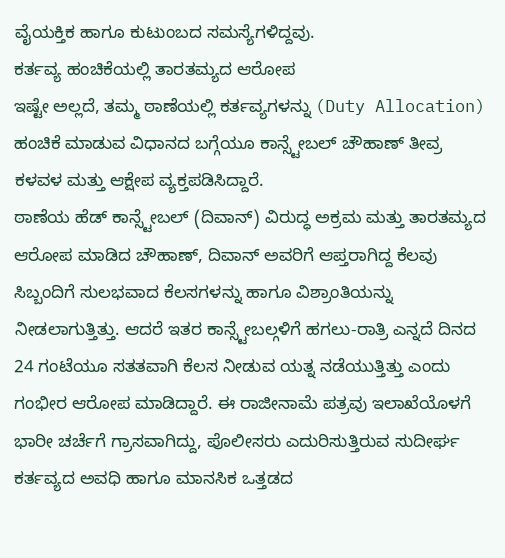ವೈಯಕ್ತಿಕ ಹಾಗೂ ಕುಟುಂಬದ ಸಮಸ್ಯೆಗಳಿದ್ದವು.
ಕರ್ತವ್ಯ ಹಂಚಿಕೆಯಲ್ಲಿ ತಾರತಮ್ಯದ ಆರೋಪ
ಇಷ್ಟೇ ಅಲ್ಲದೆ, ತಮ್ಮ ಠಾಣೆಯಲ್ಲಿ ಕರ್ತವ್ಯಗಳನ್ನು (Duty Allocation) ಹಂಚಿಕೆ ಮಾಡುವ ವಿಧಾನದ ಬಗ್ಗೆಯೂ ಕಾನ್ಸ್ಟೇಬಲ್ ಚೌಹಾಣ್ ತೀವ್ರ ಕಳವಳ ಮತ್ತು ಆಕ್ಷೇಪ ವ್ಯಕ್ತಪಡಿಸಿದ್ದಾರೆ.
ಠಾಣೆಯ ಹೆಡ್ ಕಾನ್ಸ್ಟೇಬಲ್ (ದಿವಾನ್) ವಿರುದ್ಧ ಅಕ್ರಮ ಮತ್ತು ತಾರತಮ್ಯದ ಆರೋಪ ಮಾಡಿದ ಚೌಹಾಣ್, ದಿವಾನ್ ಅವರಿಗೆ ಆಪ್ತರಾಗಿದ್ದ ಕೆಲವು ಸಿಬ್ಬಂದಿಗೆ ಸುಲಭವಾದ ಕೆಲಸಗಳನ್ನು ಹಾಗೂ ವಿಶ್ರಾಂತಿಯನ್ನು ನೀಡಲಾಗುತ್ತಿತ್ತು. ಆದರೆ ಇತರ ಕಾನ್ಸ್ಟೇಬಲ್ಗಳಿಗೆ ಹಗಲು-ರಾತ್ರಿ ಎನ್ನದೆ ದಿನದ 24 ಗಂಟೆಯೂ ಸತತವಾಗಿ ಕೆಲಸ ನೀಡುವ ಯತ್ನ ನಡೆಯುತ್ತಿತ್ತು ಎಂದು ಗಂಭೀರ ಆರೋಪ ಮಾಡಿದ್ದಾರೆ. ಈ ರಾಜೀನಾಮೆ ಪತ್ರವು ಇಲಾಖೆಯೊಳಗೆ ಭಾರೀ ಚರ್ಚೆಗೆ ಗ್ರಾಸವಾಗಿದ್ದು, ಪೊಲೀಸರು ಎದುರಿಸುತ್ತಿರುವ ಸುದೀರ್ಘ ಕರ್ತವ್ಯದ ಅವಧಿ ಹಾಗೂ ಮಾನಸಿಕ ಒತ್ತಡದ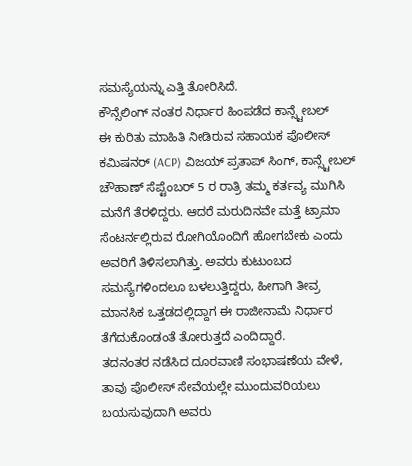ಸಮಸ್ಯೆಯನ್ನು ಎತ್ತಿ ತೋರಿಸಿದೆ.
ಕೌನ್ಸೆಲಿಂಗ್ ನಂತರ ನಿರ್ಧಾರ ಹಿಂಪಡೆದ ಕಾನ್ಸ್ಟೇಬಲ್
ಈ ಕುರಿತು ಮಾಹಿತಿ ನೀಡಿರುವ ಸಹಾಯಕ ಪೊಲೀಸ್ ಕಮಿಷನರ್ (ACP) ವಿಜಯ್ ಪ್ರತಾಪ್ ಸಿಂಗ್, ಕಾನ್ಸ್ಟೇಬಲ್ ಚೌಹಾಣ್ ಸೆಪ್ಟೆಂಬರ್ 5 ರ ರಾತ್ರಿ ತಮ್ಮ ಕರ್ತವ್ಯ ಮುಗಿಸಿ ಮನೆಗೆ ತೆರಳಿದ್ದರು. ಆದರೆ ಮರುದಿನವೇ ಮತ್ತೆ ಟ್ರಾಮಾ ಸೆಂಟರ್ನಲ್ಲಿರುವ ರೋಗಿಯೊಂದಿಗೆ ಹೋಗಬೇಕು ಎಂದು ಅವರಿಗೆ ತಿಳಿಸಲಾಗಿತ್ತು. ಅವರು ಕುಟುಂಬದ ಸಮಸ್ಯೆಗಳಿಂದಲೂ ಬಳಲುತ್ತಿದ್ದರು, ಹೀಗಾಗಿ ತೀವ್ರ ಮಾನಸಿಕ ಒತ್ತಡದಲ್ಲಿದ್ದಾಗ ಈ ರಾಜೀನಾಮೆ ನಿರ್ಧಾರ ತೆಗೆದುಕೊಂಡಂತೆ ತೋರುತ್ತದೆ ಎಂದಿದ್ದಾರೆ.
ತದನಂತರ ನಡೆಸಿದ ದೂರವಾಣಿ ಸಂಭಾಷಣೆಯ ವೇಳೆ, ತಾವು ಪೊಲೀಸ್ ಸೇವೆಯಲ್ಲೇ ಮುಂದುವರಿಯಲು ಬಯಸುವುದಾಗಿ ಅವರು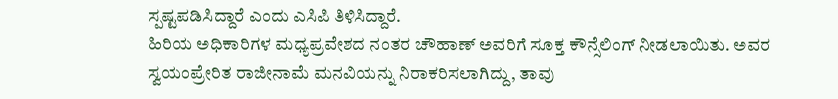ಸ್ಪಷ್ಟಪಡಿಸಿದ್ದಾರೆ ಎಂದು ಎಸಿಪಿ ತಿಳಿಸಿದ್ದಾರೆ.
ಹಿರಿಯ ಅಧಿಕಾರಿಗಳ ಮಧ್ಯಪ್ರವೇಶದ ನಂತರ ಚೌಹಾಣ್ ಅವರಿಗೆ ಸೂಕ್ತ ಕೌನ್ಸೆಲಿಂಗ್ ನೀಡಲಾಯಿತು. ಅವರ ಸ್ವಯಂಪ್ರೇರಿತ ರಾಜೀನಾಮೆ ಮನವಿಯನ್ನು ನಿರಾಕರಿಸಲಾಗಿದ್ದು, ತಾವು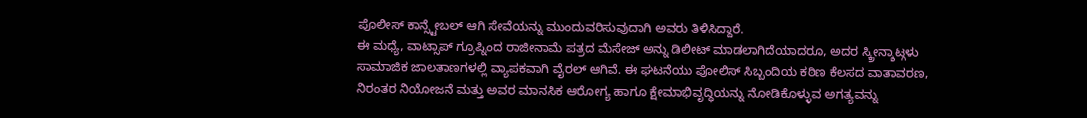ಪೊಲೀಸ್ ಕಾನ್ಸ್ಟೇಬಲ್ ಆಗಿ ಸೇವೆಯನ್ನು ಮುಂದುವರಿಸುವುದಾಗಿ ಅವರು ತಿಳಿಸಿದ್ದಾರೆ.
ಈ ಮಧ್ಯೆ, ವಾಟ್ಸಾಪ್ ಗ್ರೂಪ್ನಿಂದ ರಾಜೀನಾಮೆ ಪತ್ರದ ಮೆಸೇಜ್ ಅನ್ನು ಡಿಲೀಟ್ ಮಾಡಲಾಗಿದೆಯಾದರೂ, ಅದರ ಸ್ಕ್ರೀನ್ಶಾಟ್ಗಳು ಸಾಮಾಜಿಕ ಜಾಲತಾಣಗಳಲ್ಲಿ ವ್ಯಾಪಕವಾಗಿ ವೈರಲ್ ಆಗಿವೆ. ಈ ಘಟನೆಯು ಪೋಲಿಸ್ ಸಿಬ್ಬಂದಿಯ ಕಠಿಣ ಕೆಲಸದ ವಾತಾವರಣ, ನಿರಂತರ ನಿಯೋಜನೆ ಮತ್ತು ಅವರ ಮಾನಸಿಕ ಆರೋಗ್ಯ ಹಾಗೂ ಕ್ಷೇಮಾಭಿವೃದ್ಧಿಯನ್ನು ನೋಡಿಕೊಳ್ಳುವ ಅಗತ್ಯವನ್ನು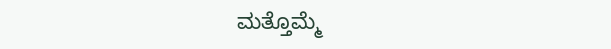ಮತ್ತೊಮ್ಮೆ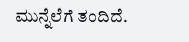ಮುನ್ನೆಲೆಗೆ ತಂದಿದೆ.